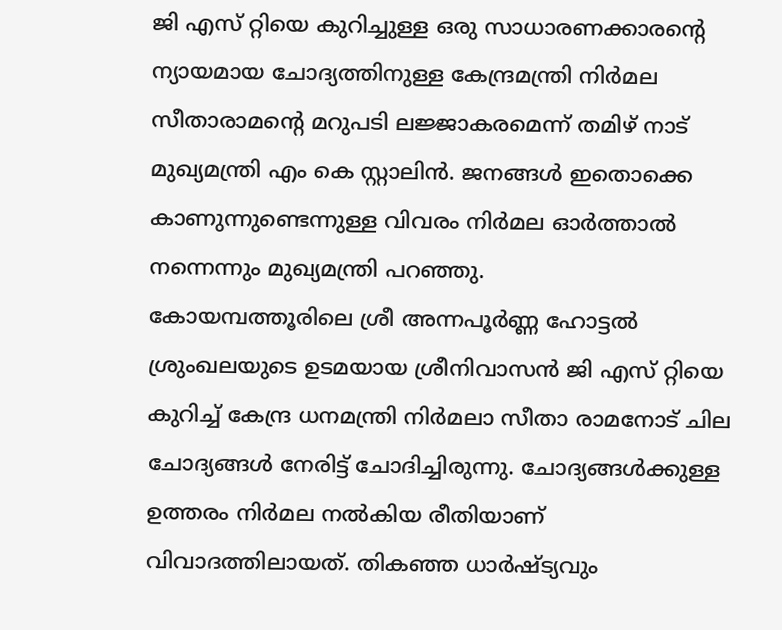ജി എസ് റ്റിയെ കുറിച്ചുള്ള ഒരു സാധാരണക്കാരൻ്റെ ന്യായമായ ചോദ്യത്തിനുള്ള കേന്ദ്രമന്ത്രി നിർമല സീതാരാമൻ്റെ മറുപടി ലജ്ജാകരമെന്ന് തമിഴ് നാട് മുഖ്യമന്ത്രി എം കെ സ്റ്റാലിൻ. ജനങ്ങൾ ഇതൊക്കെ കാണുന്നുണ്ടെന്നുള്ള വിവരം നിർമല ഓർത്താൽ നന്നെന്നും മുഖ്യമന്ത്രി പറഞ്ഞു.
കോയമ്പത്തൂരിലെ ശ്രീ അന്നപൂർണ്ണ ഹോട്ടൽ ശ്രുംഖലയുടെ ഉടമയായ ശ്രീനിവാസൻ ജി എസ് റ്റിയെ കുറിച്ച് കേന്ദ്ര ധനമന്ത്രി നിർമലാ സീതാ രാമനോട് ചില ചോദ്യങ്ങൾ നേരിട്ട് ചോദിച്ചിരുന്നു. ചോദ്യങ്ങൾക്കുള്ള ഉത്തരം നിർമല നൽകിയ രീതിയാണ് വിവാദത്തിലായത്. തികഞ്ഞ ധാർഷ്ട്യവും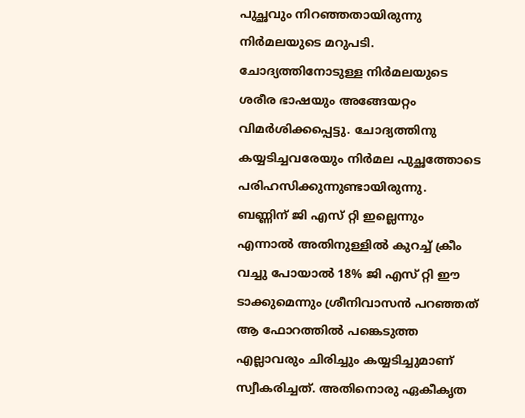പുച്ഛവും നിറഞ്ഞതായിരുന്നു നിർമലയുടെ മറുപടി. ചോദ്യത്തിനോടുള്ള നിർമലയുടെ ശരീര ഭാഷയും അങ്ങേയറ്റം വിമർശിക്കപ്പെട്ടു. ചോദ്യത്തിനു കയ്യടിച്ചവരേയും നിർമല പുച്ഛത്തോടെ പരിഹസിക്കുന്നുണ്ടായിരുന്നു.
ബണ്ണിന് ജി എസ് റ്റി ഇല്ലെന്നും എന്നാൽ അതിനുള്ളിൽ കുറച്ച് ക്രീം വച്ചു പോയാൽ 18% ജി എസ് റ്റി ഈ ടാക്കുമെന്നും ശ്രീനിവാസൻ പറഞ്ഞത് ആ ഫോറത്തിൽ പങ്കെടുത്ത എല്ലാവരും ചിരിച്ചും കയ്യടിച്ചുമാണ് സ്വീകരിച്ചത്. അതിനൊരു ഏകീകൃത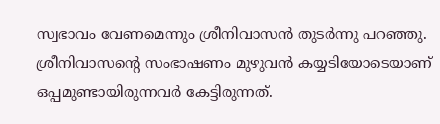സ്വഭാവം വേണമെന്നും ശ്രീനിവാസൻ തുടർന്നു പറഞ്ഞു. ശ്രീനിവാസൻ്റെ സംഭാഷണം മുഴുവൻ കയ്യടിയോടെയാണ് ഒപ്പമുണ്ടായിരുന്നവർ കേട്ടിരുന്നത്.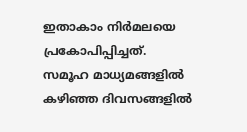ഇതാകാം നിർമലയെ പ്രകോപിപ്പിച്ചത്.
സമൂഹ മാധ്യമങ്ങളിൽ കഴിഞ്ഞ ദിവസങ്ങളിൽ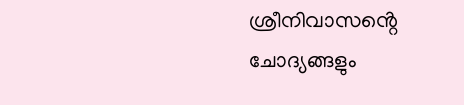ശ്രീനിവാസൻ്റെ ചോദ്യങ്ങളും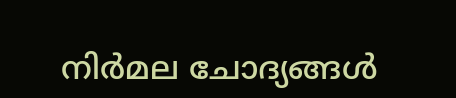നിർമല ചോദ്യങ്ങൾ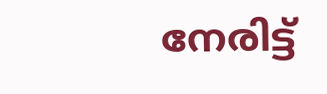നേരിട്ട്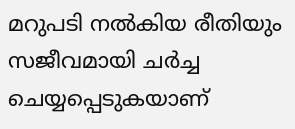മറുപടി നൽകിയ രീതിയും സജീവമായി ചർച്ച ചെയ്യപ്പെടുകയാണ്